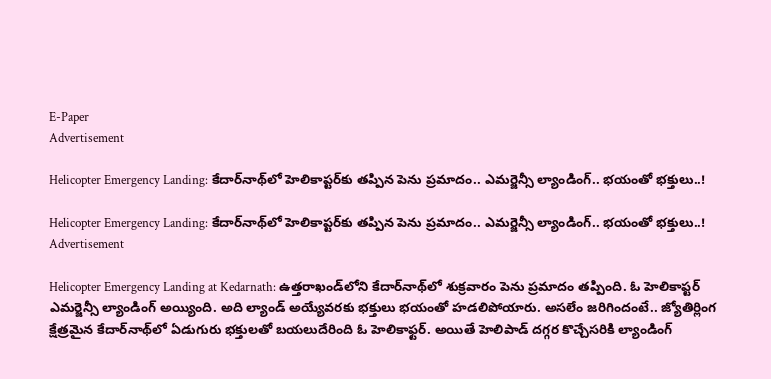E-Paper
Advertisement

Helicopter Emergency Landing: కేదార్‌నాథ్‌లో హెలికాప్టర్‌కు తప్పిన పెను ప్రమాదం.. ఎమర్జెన్సీ ల్యాండింగ్.. భయంతో భక్తులు..!

Helicopter Emergency Landing: కేదార్‌నాథ్‌లో హెలికాప్టర్‌కు తప్పిన పెను ప్రమాదం.. ఎమర్జెన్సీ ల్యాండింగ్.. భయంతో భక్తులు..!
Advertisement

Helicopter Emergency Landing at Kedarnath: ఉత్తరాఖండ్‌లోని కేదార్‌నాథ్‌లో శుక్రవారం పెను ప్రమాదం తప్పింది. ఓ హెలికాప్టర్ ఎమర్జెన్సీ ల్యాండింగ్ అయ్యింది. అది ల్యాండ్ అయ్యేవరకు భక్తులు భయంతో హడలిపోయారు. అసలేం జరిగిందంటే.. జ్యోతిర్లింగ క్షేత్రమైన కేదార్‌నాథ్‌లో ఏడుగురు భక్తులతో బయలుదేరింది ఓ హెలికాఫ్టర్. అయితే హెలిపాడ్ దగ్గర కొచ్చేసరికి ల్యాండింగ్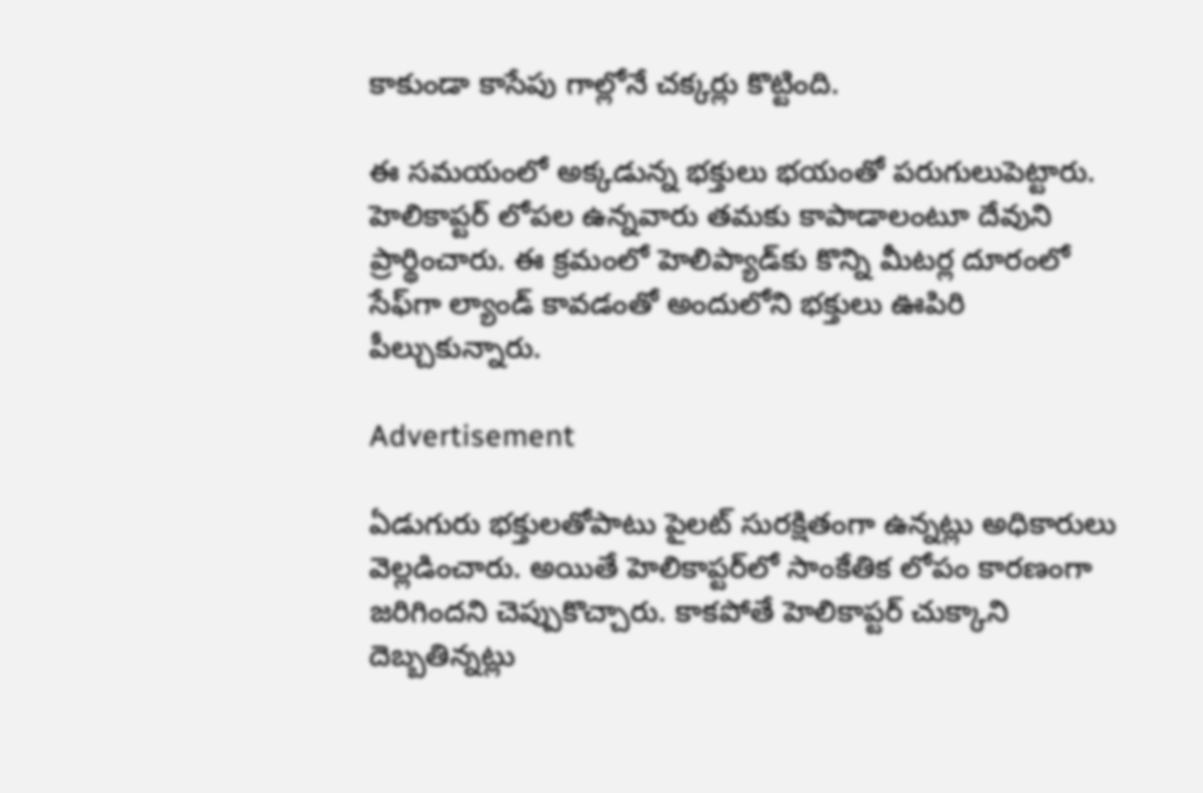కాకుండా కాసేపు గాల్లోనే చక్కర్లు కొట్టింది.

ఈ సమయంలో అక్కడున్న భక్తులు భయంతో పరుగులుపెట్టారు. హెలికాప్టర్ లోపల ఉన్నవారు తమకు కాపాడాలంటూ దేవుని ప్రార్థించారు. ఈ క్రమంలో హెలిప్యాడ్‌కు కొన్ని మీటర్ల దూరంలో సేఫ్‌గా ల్యాండ్ కావడంతో అందులోని భక్తులు ఊపిరి పీల్చుకున్నారు.

Advertisement

ఏడుగురు భక్తులతోపాటు పైలట్ సురక్షితంగా ఉన్నట్లు అధికారులు వెల్లడించారు. అయితే హెలికాప్టర్‌లో సాంకేతిక లోపం కారణంగా జరిగిందని చెప్పుకొచ్చారు. కాకపోతే హెలికాప్టర్ చుక్కాని దెబ్బతిన్నట్లు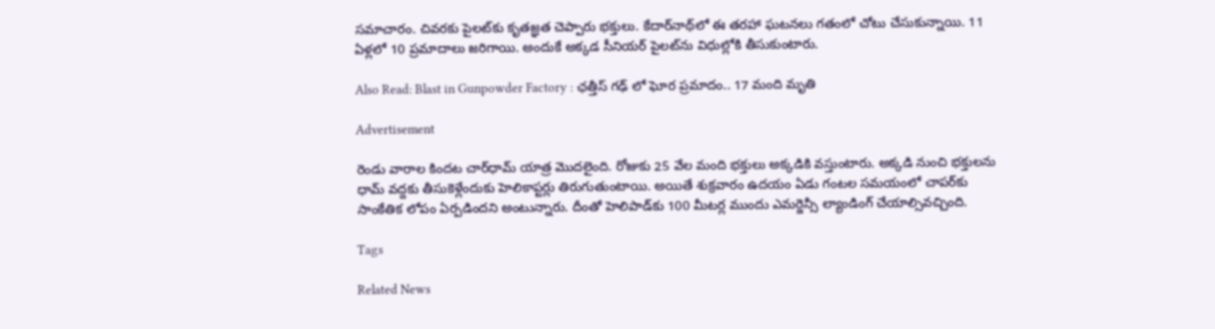సమాచారం. చివరకు పైలట్‌కు కృతజ్ఞత చెప్పారు భక్తులు. కేదార్‌నాథ్‌లో ఈ తరహా ఘటనలు గతంలో చోటు చేసుకున్నాయి. 11 ఏళ్లలో 10 ప్రమాదాలు జరిగాయి. అందుకే అక్కడ సీనియర్ పైలట్‌ను విధుల్లోకి తీసుకుంటారు.

Also Read: Blast in Gunpowder Factory : ఛత్తీస్ గఢ్ లో ఘోర ప్రమాదం.. 17 మంది మృతి

Advertisement

రెండు వారాల కిందట చార్‌ధామ్ యాత్ర మొదలైంది. రోజుకు 25 వేల మంది భక్తులు అక్కడికి వస్తుంటారు. అక్కడి నుంచి భక్తులను ధామ్ వద్దకు తీసుకెళ్లేందుకు హెలికాప్టర్లు తిరుగుతుంటాయి. అయితే శుక్రవారం ఉదయం ఏడు గంటల సమయంలో చాపర్‌కు సాంకేతిక లోపం ఏర్పడిందని అంటున్నారు. దీంతో హెలిపాడ్‌కు 100 మీటర్ల ముందు ఎమర్జెన్సీ ల్యాండింగ్ చేయాల్సివచ్చింది.

Tags

Related News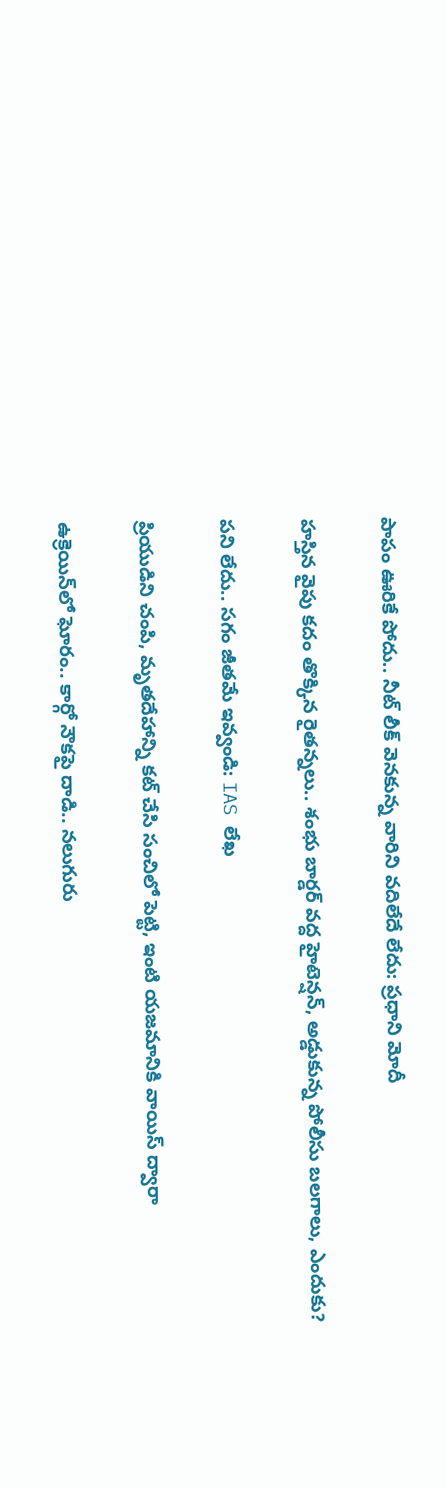పాపం ఊరికే పోదు.. నీట్ లీక్ వెనకున్న వారిని వదిలేదే లేదు: ప్రధాని మోదీ

హస్తిన వైపు కదం తొక్కిన రైతన్నలు.. శంభు బార్డర్ వద్ద హైటెన్షన్, అడ్డుకున్న పోలీసు బలగాలు, ఎందుకు?

పని లేదు.. సగం జీతమే ఇవ్వండి: IAS లేఖ

ప్రియుడిని చంపి, మృతదేహాన్ని కట్ చేసి సంచిలో పెట్టి, ఇంటి యజమానికి వాయిస్ ద్వారా

ఉక్రెయిన్‌లో ఘోరం.. కార్గో నౌకపై దాడి.. నలుగురు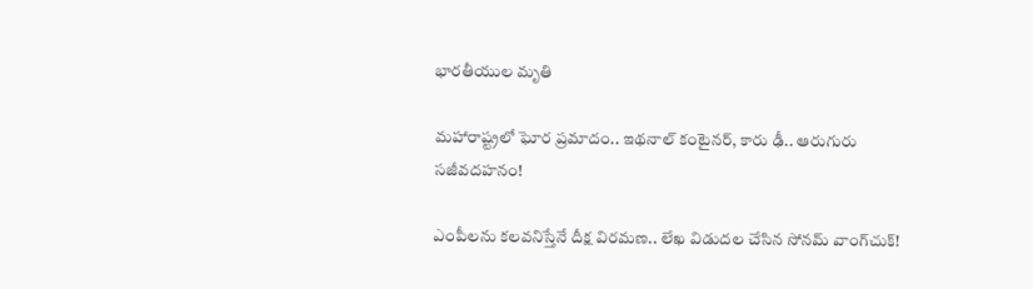భారతీయుల మృతి

మహారాష్ట్రలో ఘోర ప్రమాదం.. ఇథనాల్ కంటైనర్, కారు ఢీ.. ఆరుగురు సజీవదహనం!

ఎంపీలను కలవనిస్తేనే దీక్ష విరమణ.. లేఖ విడుదల చేసిన సోనమ్ వాంగ్‌చుక్!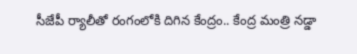సీజేపీ ర్యాలీతో రంగంలోకి దిగిన కేంద్రం.. కేంద్ర మంత్రి నడ్డా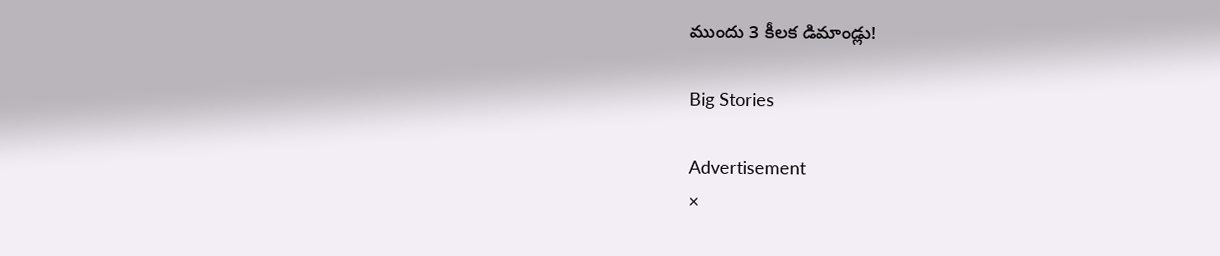ముందు 3 కీలక డిమాండ్లు!

Big Stories

Advertisement
×